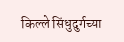किल्ले सिंधुदुर्गच्या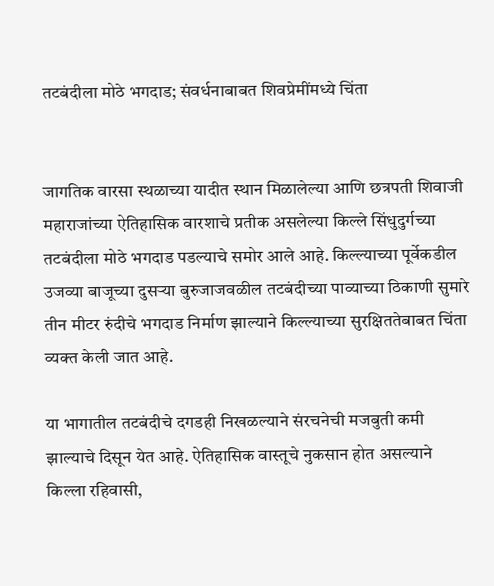तटबंदीला मोठे भगदाड; संवर्धनाबाबत शिवप्रेमींमध्ये चिंता


जागतिक वारसा स्थळाच्या यादीत स्थान मिळालेल्या आणि छत्रपती शिवाजी महाराजांच्या ऐतिहासिक वारशाचे प्रतीक असलेल्या किल्ले सिंधुदुर्गच्या तटबंदीला मोठे भगदाड पडल्याचे समोर आले आहे. किल्ल्याच्या पूर्वेकडील उजव्या बाजूच्या दुसऱ्या बुरुजाजवळील तटबंदीच्या पाव्याच्या ठिकाणी सुमारे तीन मीटर रुंदीचे भगदाड निर्माण झाल्याने किल्ल्याच्या सुरक्षिततेबाबत चिंता व्यक्त केली जात आहे.

या भागातील तटबंदीचे दगडही निखळल्याने संरचनेची मजबुती कमी झाल्याचे दिसून येत आहे. ऐतिहासिक वास्तूचे नुकसान होत असल्याने किल्ला रहिवासी,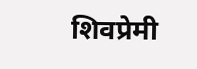शिवप्रेमी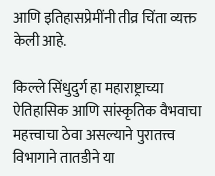आणि इतिहासप्रेमींनी तीव्र चिंता व्यक्त केली आहे.

किल्ले सिंधुदुर्ग हा महाराष्ट्राच्या ऐतिहासिक आणि सांस्कृतिक वैभवाचा महत्त्वाचा ठेवा असल्याने पुरातत्त्व विभागाने तातडीने या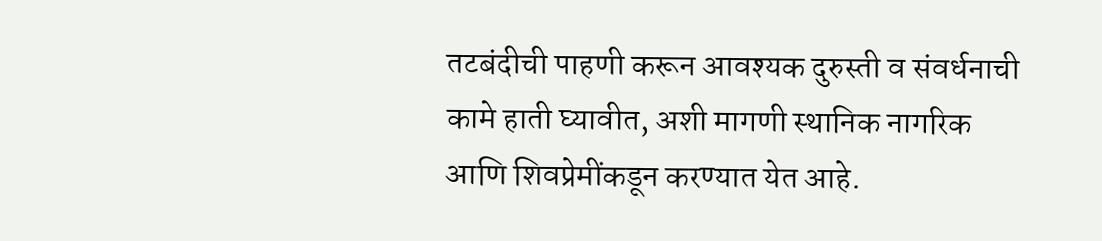तटबंदीची पाहणी करून आवश्यक दुरुस्ती व संवर्धनाची कामे हाती घ्यावीत, अशी मागणी स्थानिक नागरिक आणि शिवप्रेमींकडून करण्यात येत आहे.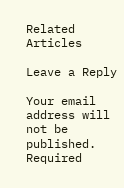Related Articles

Leave a Reply

Your email address will not be published. Required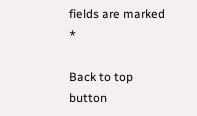fields are marked *

Back to top button